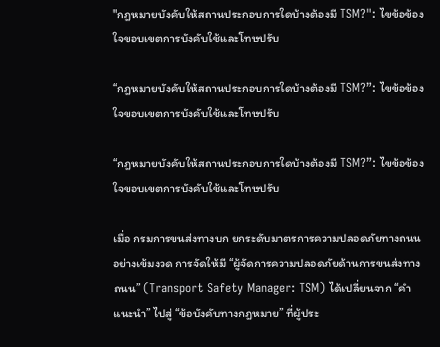"กฎหมายบังคับให้สถานประกอบการใดบ้างต้องมี TSM?": ไขข้อข้องใจขอบเขตการบังคับใช้และโทษปรับ

“กฎหมายบังคับให้สถานประกอบการใดบ้างต้องมี TSM?”: ไขข้อข้องใจขอบเขตการบังคับใช้และโทษปรับ

“กฎหมายบังคับให้สถานประกอบการใดบ้างต้องมี TSM?”: ไขข้อข้องใจขอบเขตการบังคับใช้และโทษปรับ

เมื่อ กรมการขนส่งทางบก ยกระดับมาตรการความปลอดภัยทางถนนอย่างเข้มงวด การจัดให้มี “ผู้จัดการความปลอดภัยด้านการขนส่งทางถนน” (Transport Safety Manager: TSM) ได้เปลี่ยนจาก “คำแนะนำ” ไปสู่ “ข้อบังคับทางกฎหมาย” ที่ผู้ประ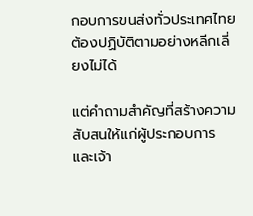กอบการขนส่งทั่วประเทศไทยต้องปฏิบัติตามอย่างหลีกเลี่ยงไม่ได้

แต่คำถามสำคัญที่สร้างความสับสนให้แก่ผู้ประกอบการ และเจ้า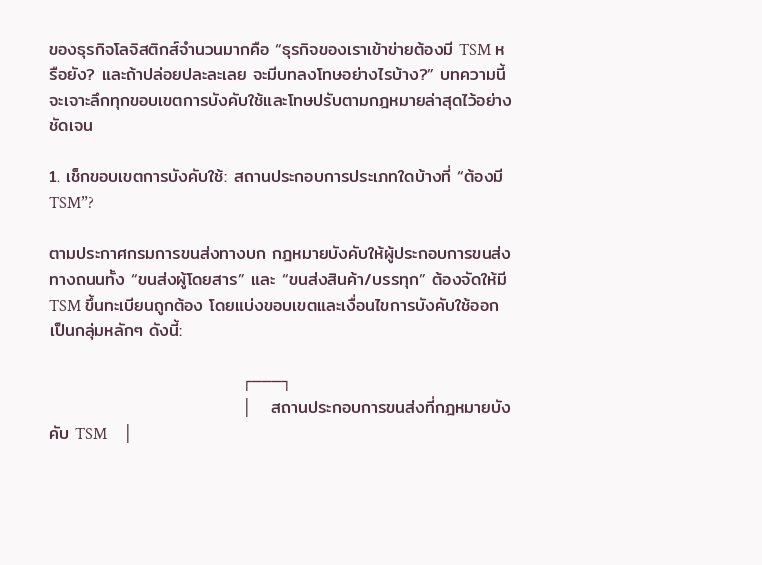ของธุรกิจโลจิสติกส์จำนวนมากคือ “ธุรกิจของเราเข้าข่ายต้องมี TSM หรือยัง? และถ้าปล่อยปละละเลย จะมีบทลงโทษอย่างไรบ้าง?” บทความนี้จะเจาะลึกทุกขอบเขตการบังคับใช้และโทษปรับตามกฎหมายล่าสุดไว้อย่างชัดเจน

1. เช็กขอบเขตการบังคับใช้: สถานประกอบการประเภทใดบ้างที่ “ต้องมี TSM”?

ตามประกาศกรมการขนส่งทางบก กฎหมายบังคับให้ผู้ประกอบการขนส่งทางถนนทั้ง “ขนส่งผู้โดยสาร” และ “ขนส่งสินค้า/บรรทุก” ต้องจัดให้มี TSM ขึ้นทะเบียนถูกต้อง โดยแบ่งขอบเขตและเงื่อนไขการบังคับใช้ออกเป็นกลุ่มหลักๆ ดังนี้:

                               ┌───┐
                               │   สถานประกอบการขนส่งที่กฎหมายบังคับ TSM    │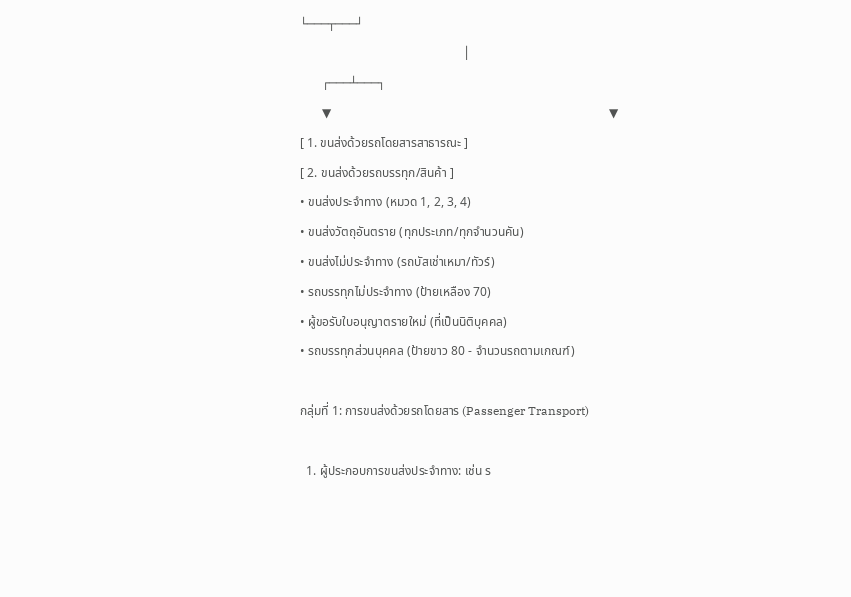└───┬───┘
                                                    │
       ┌───┴───┐
       ▼                                                                                         ▼
[ 1. ขนส่งด้วยรถโดยสารสาธารณะ ]                                                          [ 2. ขนส่งด้วยรถบรรทุก/สินค้า ]
• ขนส่งประจำทาง (หมวด 1, 2, 3, 4)                                                         • ขนส่งวัตถุอันตราย (ทุกประเภท/ทุกจำนวนคัน)
• ขนส่งไม่ประจำทาง (รถบัสเช่าเหมา/ทัวร์)                                                    • รถบรรทุกไม่ประจำทาง (ป้ายเหลือง 70)
• ผู้ขอรับใบอนุญาตรายใหม่ (ที่เป็นนิติบุคคล)                                                 • รถบรรทุกส่วนบุคคล (ป้ายขาว 80 - จำนวนรถตามเกณฑ์)

กลุ่มที่ 1: การขนส่งด้วยรถโดยสาร (Passenger Transport)

  1. ผู้ประกอบการขนส่งประจำทาง: เช่น ร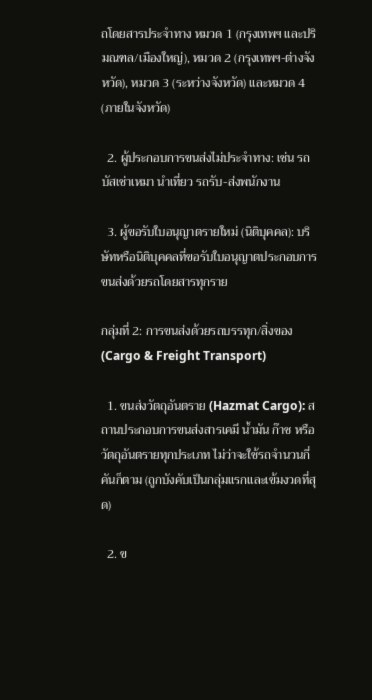ถโดยสารประจำทาง หมวด 1 (กรุงเทพฯ และปริมณฑล/เมืองใหญ่), หมวด 2 (กรุงเทพฯ-ต่างจังหวัด), หมวด 3 (ระหว่างจังหวัด) และหมวด 4 (ภายในจังหวัด)

  2. ผู้ประกอบการขนส่งไม่ประจำทาง: เช่น รถบัสเช่าเหมา นำเที่ยว รถรับ-ส่งพนักงาน

  3. ผู้ขอรับใบอนุญาตรายใหม่ (นิติบุคคล): บริษัทหรือนิติบุคคลที่ขอรับใบอนุญาตประกอบการขนส่งด้วยรถโดยสารทุกราย

กลุ่มที่ 2: การขนส่งด้วยรถบรรทุก/สิ่งของ (Cargo & Freight Transport)

  1. ขนส่งวัตถุอันตราย (Hazmat Cargo): สถานประกอบการขนส่งสารเคมี น้ำมัน ก๊าซ หรือวัตถุอันตรายทุกประเภท ไม่ว่าจะใช้รถจำนวนกี่คันก็ตาม (ถูกบังคับเป็นกลุ่มแรกและเข้มงวดที่สุด)

  2. ข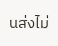นส่งไม่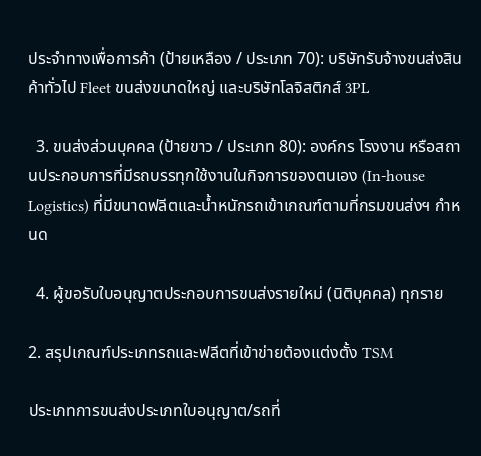ประจำทางเพื่อการค้า (ป้ายเหลือง / ประเภท 70): บริษัทรับจ้างขนส่งสินค้าทั่วไป Fleet ขนส่งขนาดใหญ่ และบริษัทโลจิสติกส์ 3PL

  3. ขนส่งส่วนบุคคล (ป้ายขาว / ประเภท 80): องค์กร โรงงาน หรือสถานประกอบการที่มีรถบรรทุกใช้งานในกิจการของตนเอง (In-house Logistics) ที่มีขนาดฟลีตและน้ำหนักรถเข้าเกณฑ์ตามที่กรมขนส่งฯ กำหนด

  4. ผู้ขอรับใบอนุญาตประกอบการขนส่งรายใหม่ (นิติบุคคล) ทุกราย

2. สรุปเกณฑ์ประเภทรถและฟลีตที่เข้าข่ายต้องแต่งตั้ง TSM

ประเภทการขนส่งประเภทใบอนุญาต/รถที่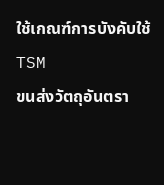ใช้เกณฑ์การบังคับใช้ TSM
ขนส่งวัตถุอันตรา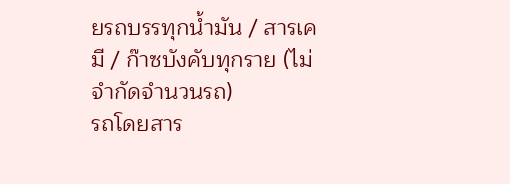ยรถบรรทุกน้ำมัน / สารเคมี / ก๊าซบังคับทุกราย (ไม่จำกัดจำนวนรถ)
รถโดยสาร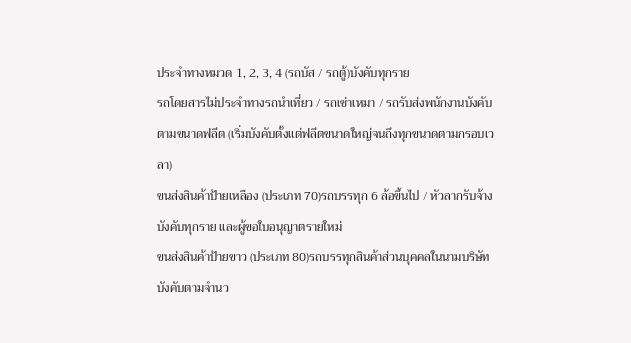ประจำทางหมวด 1, 2, 3, 4 (รถบัส / รถตู้)บังคับทุกราย
รถโดยสารไม่ประจำทางรถนำเที่ยว / รถเช่าเหมา / รถรับส่งพนักงานบังคับตามขนาดฟลีต (เริ่มบังคับตั้งแต่ฟลีตขนาดใหญ่จนถึงทุกขนาดตามกรอบเวลา)
ขนส่งสินค้าป้ายเหลือง (ประเภท 70)รถบรรทุก 6 ล้อขึ้นไป / หัวลากรับจ้างบังคับทุกราย และผู้ขอใบอนุญาตรายใหม่
ขนส่งสินค้าป้ายขาว (ประเภท 80)รถบรรทุกสินค้าส่วนบุคคลในนามบริษัทบังคับตามจำนว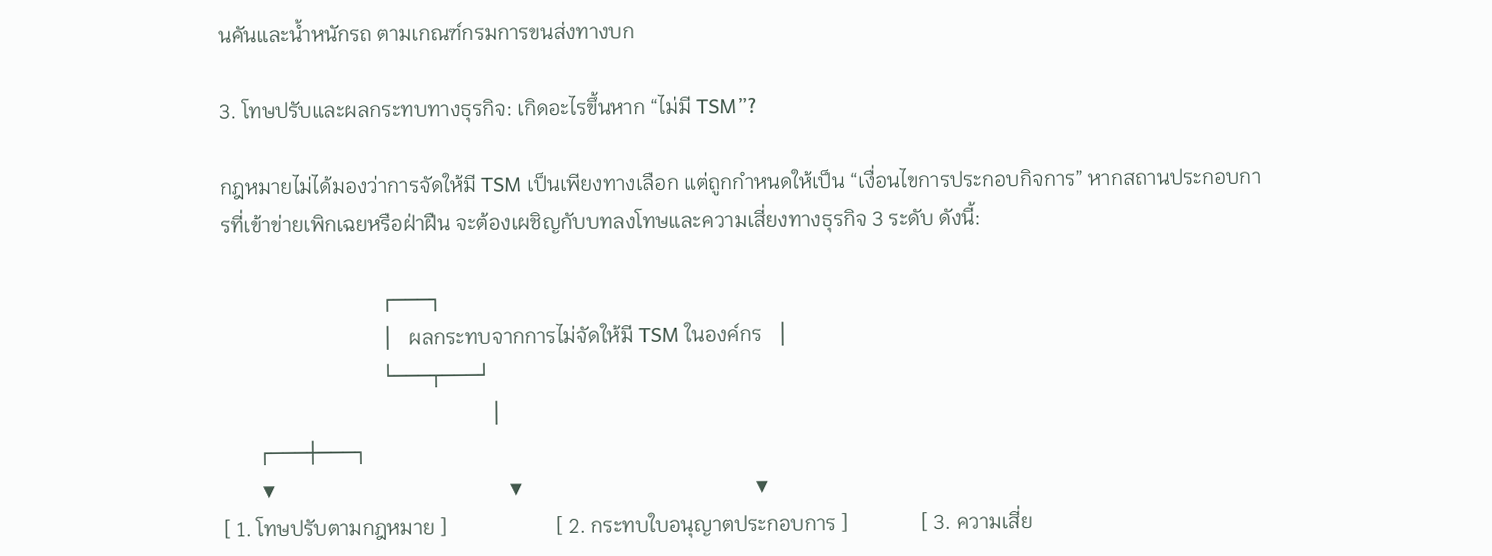นคันและน้ำหนักรถ ตามเกณฑ์กรมการขนส่งทางบก

3. โทษปรับและผลกระทบทางธุรกิจ: เกิดอะไรขึ้นหาก “ไม่มี TSM”?

กฎหมายไม่ได้มองว่าการจัดให้มี TSM เป็นเพียงทางเลือก แต่ถูกกำหนดให้เป็น “เงื่อนไขการประกอบกิจการ” หากสถานประกอบการที่เข้าข่ายเพิกเฉยหรือฝ่าฝืน จะต้องเผชิญกับบทลงโทษและความเสี่ยงทางธุรกิจ 3 ระดับ ดังนี้:

                               ┌───┐
                               │   ผลกระทบจากการไม่จัดให้มี TSM ในองค์กร   │
                               └───┬───┘
                                                    │
       ┌───┼───┐
       ▼                                            ▼                                            ▼
[ 1. โทษปรับตามกฎหมาย ]                     [ 2. กระทบใบอนุญาตประกอบการ ]              [ 3. ความเสี่ย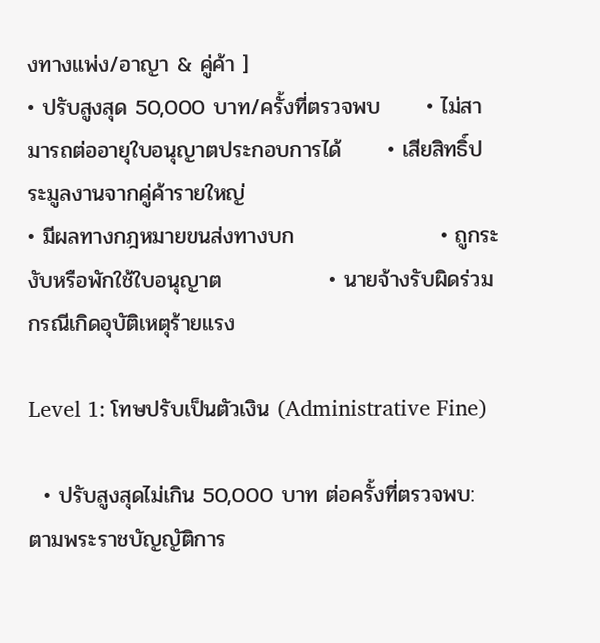งทางแพ่ง/อาญา & คู่ค้า ]
• ปรับสูงสุด 50,000 บาท/ครั้งที่ตรวจพบ      • ไม่สามารถต่ออายุใบอนุญาตประกอบการได้      • เสียสิทธิ์ประมูลงานจากคู่ค้ารายใหญ่
• มีผลทางกฎหมายขนส่งทางบก                   • ถูกระงับหรือพักใช้ใบอนุญาต              • นายจ้างรับผิดร่วมกรณีเกิดอุบัติเหตุร้ายแรง

Level 1: โทษปรับเป็นตัวเงิน (Administrative Fine)

  • ปรับสูงสุดไม่เกิน 50,000 บาท ต่อครั้งที่ตรวจพบ: ตามพระราชบัญญัติการ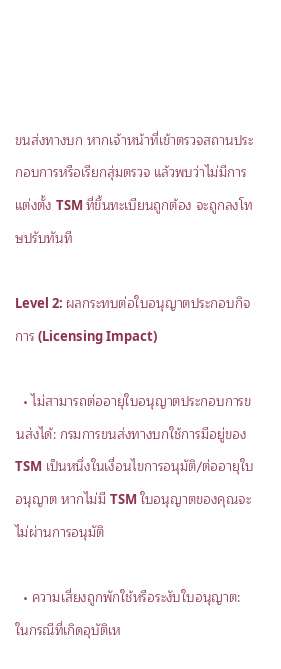ขนส่งทางบก หากเจ้าหน้าที่เข้าตรวจสถานประกอบการหรือเรียกสุ่มตรวจ แล้วพบว่าไม่มีการแต่งตั้ง TSM ที่ขึ้นทะเบียนถูกต้อง จะถูกลงโทษปรับทันที

Level 2: ผลกระทบต่อใบอนุญาตประกอบกิจการ (Licensing Impact)

  • ไม่สามารถต่ออายุใบอนุญาตประกอบการขนส่งได้: กรมการขนส่งทางบกใช้การมีอยู่ของ TSM เป็นหนึ่งในเงื่อนไขการอนุมัติ/ต่ออายุใบอนุญาต หากไม่มี TSM ใบอนุญาตของคุณจะไม่ผ่านการอนุมัติ

  • ความเสี่ยงถูกพักใช้หรือระงับใบอนุญาต: ในกรณีที่เกิดอุบัติเห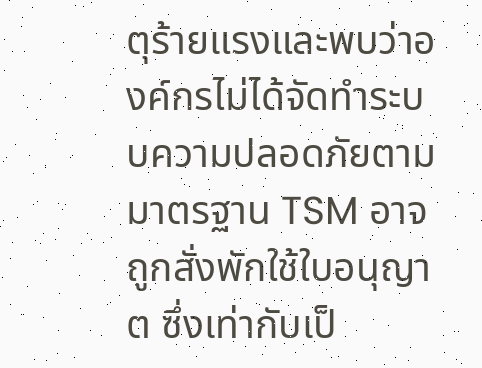ตุร้ายแรงและพบว่าองค์กรไม่ได้จัดทำระบบความปลอดภัยตามมาตรฐาน TSM อาจถูกสั่งพักใช้ใบอนุญาต ซึ่งเท่ากับเป็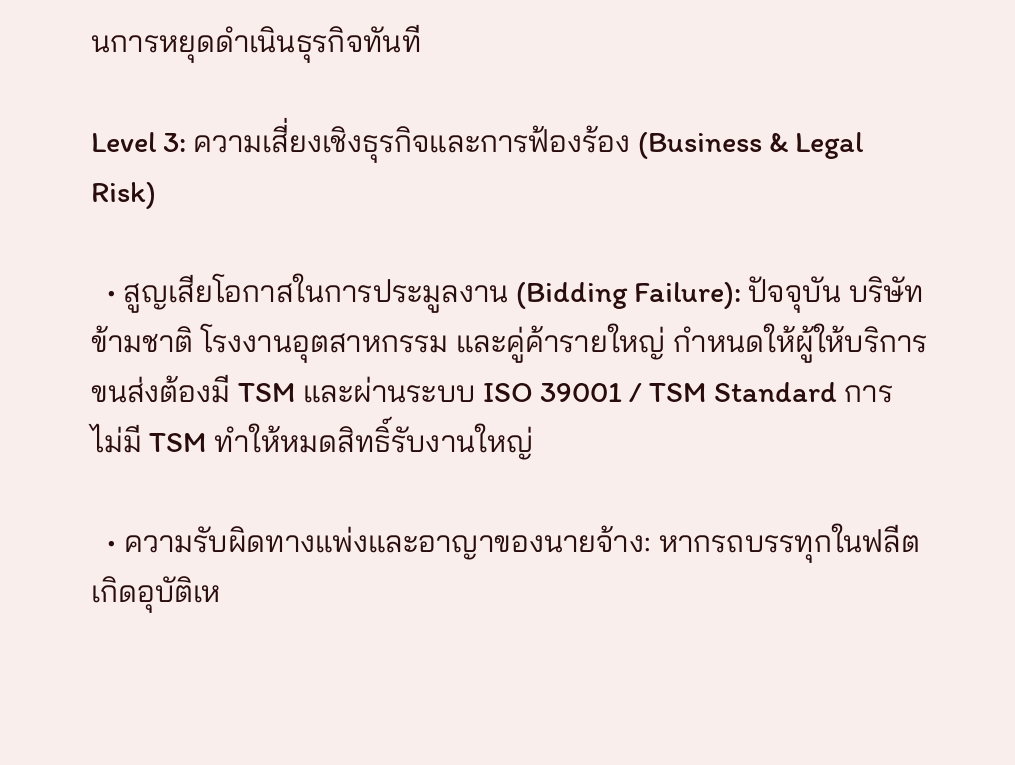นการหยุดดำเนินธุรกิจทันที

Level 3: ความเสี่ยงเชิงธุรกิจและการฟ้องร้อง (Business & Legal Risk)

  • สูญเสียโอกาสในการประมูลงาน (Bidding Failure): ปัจจุบัน บริษัทข้ามชาติ โรงงานอุตสาหกรรม และคู่ค้ารายใหญ่ กำหนดให้ผู้ให้บริการขนส่งต้องมี TSM และผ่านระบบ ISO 39001 / TSM Standard การไม่มี TSM ทำให้หมดสิทธิ์รับงานใหญ่

  • ความรับผิดทางแพ่งและอาญาของนายจ้าง: หากรถบรรทุกในฟลีตเกิดอุบัติเห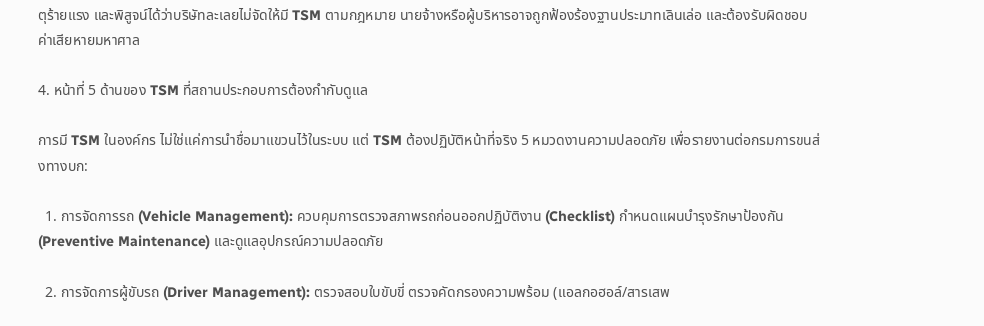ตุร้ายแรง และพิสูจน์ได้ว่าบริษัทละเลยไม่จัดให้มี TSM ตามกฎหมาย นายจ้างหรือผู้บริหารอาจถูกฟ้องร้องฐานประมาทเลินเล่อ และต้องรับผิดชอบค่าเสียหายมหาศาล

4. หน้าที่ 5 ด้านของ TSM ที่สถานประกอบการต้องกำกับดูแล

การมี TSM ในองค์กร ไม่ใช่แค่การนำชื่อมาแขวนไว้ในระบบ แต่ TSM ต้องปฏิบัติหน้าที่จริง 5 หมวดงานความปลอดภัย เพื่อรายงานต่อกรมการขนส่งทางบก:

  1. การจัดการรถ (Vehicle Management): ควบคุมการตรวจสภาพรถก่อนออกปฏิบัติงาน (Checklist) กำหนดแผนบำรุงรักษาป้องกัน (Preventive Maintenance) และดูแลอุปกรณ์ความปลอดภัย

  2. การจัดการผู้ขับรถ (Driver Management): ตรวจสอบใบขับขี่ ตรวจคัดกรองความพร้อม (แอลกอฮอล์/สารเสพ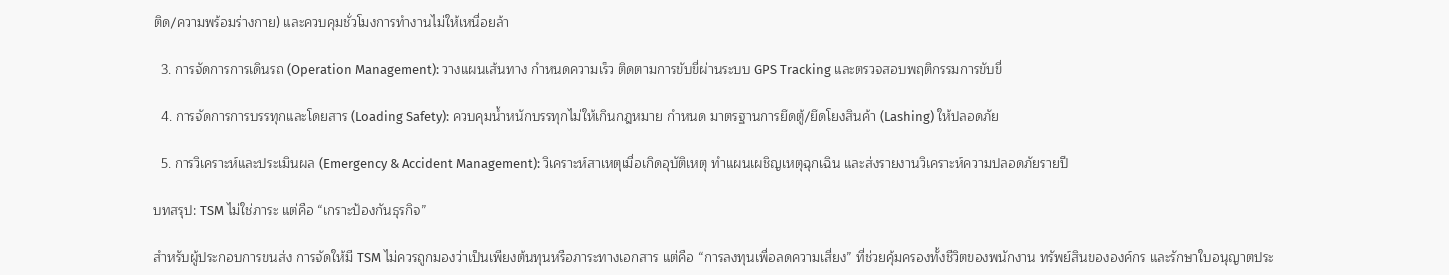ติด/ความพร้อมร่างกาย) และควบคุมชั่วโมงการทำงานไม่ให้เหนื่อยล้า

  3. การจัดการการเดินรถ (Operation Management): วางแผนเส้นทาง กำหนดความเร็ว ติดตามการขับขี่ผ่านระบบ GPS Tracking และตรวจสอบพฤติกรรมการขับขี่

  4. การจัดการการบรรทุกและโดยสาร (Loading Safety): ควบคุมน้ำหนักบรรทุกไม่ให้เกินกฎหมาย กำหนด มาตรฐานการยึดตู้/ยึดโยงสินค้า (Lashing) ให้ปลอดภัย

  5. การวิเคราะห์และประเมินผล (Emergency & Accident Management): วิเคราะห์สาเหตุเมื่อเกิดอุบัติเหตุ ทำแผนเผชิญเหตุฉุกเฉิน และส่งรายงานวิเคราะห์ความปลอดภัยรายปี

บทสรุป: TSM ไม่ใช่ภาระ แต่คือ “เกราะป้องกันธุรกิจ”

สำหรับผู้ประกอบการขนส่ง การจัดให้มี TSM ไม่ควรถูกมองว่าเป็นเพียงต้นทุนหรือภาระทางเอกสาร แต่คือ “การลงทุนเพื่อลดความเสี่ยง” ที่ช่วยคุ้มครองทั้งชีวิตของพนักงาน ทรัพย์สินขององค์กร และรักษาใบอนุญาตประ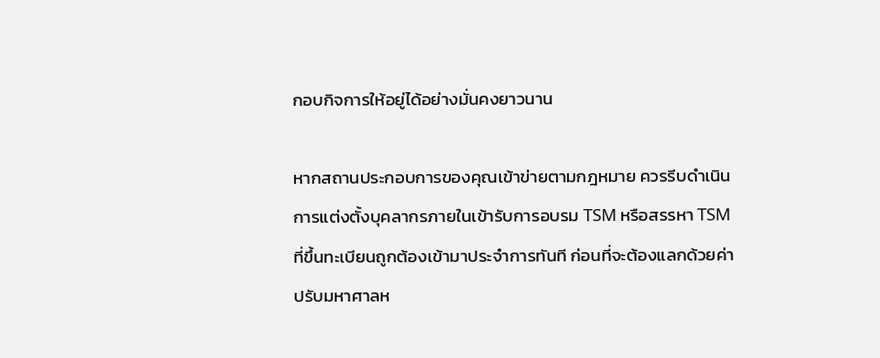กอบกิจการให้อยู่ได้อย่างมั่นคงยาวนาน

หากสถานประกอบการของคุณเข้าข่ายตามกฎหมาย ควรรีบดำเนินการแต่งตั้งบุคลากรภายในเข้ารับการอบรม TSM หรือสรรหา TSM ที่ขึ้นทะเบียนถูกต้องเข้ามาประจำการทันที ก่อนที่จะต้องแลกด้วยค่าปรับมหาศาลห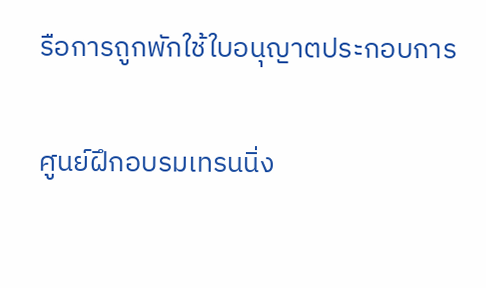รือการถูกพักใช้ใบอนุญาตประกอบการ

ศูนย์ฝึกอบรมเทรนนิ่ง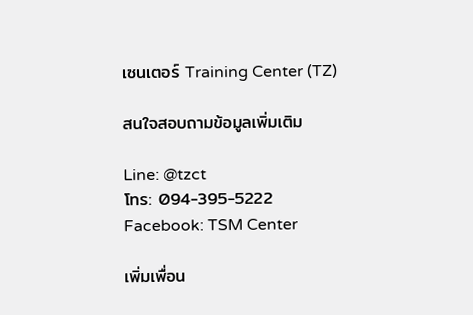เซนเตอร์ Training Center (TZ)

สนใจสอบถามข้อมูลเพิ่มเติม

Line: @tzct
โทร: 094-395-5222
Facebook: TSM Center

เพิ่มเพื่อน